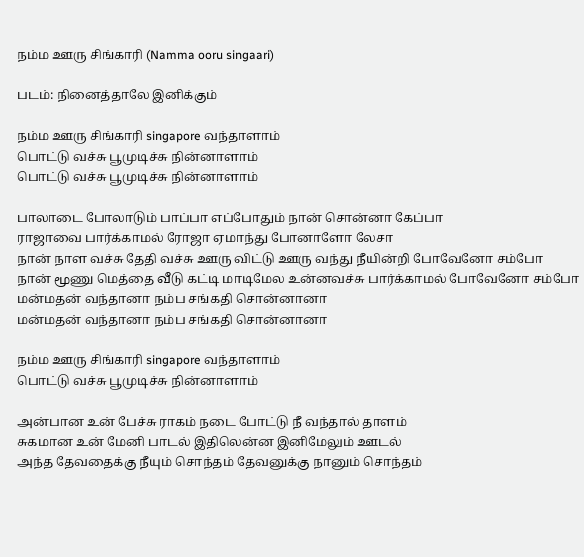நம்ம ஊரு சிங்காரி (Namma ooru singaari)

படம்: நினைத்தாலே இனிக்கும்

நம்ம ஊரு சிங்காரி singapore வந்தாளாம்
பொட்டு வச்சு பூமுடிச்சு நின்னாளாம்
பொட்டு வச்சு பூமுடிச்சு நின்னாளாம்

பாலாடை போலாடும் பாப்பா எப்போதும் நான் சொன்னா கேப்பா
ராஜாவை பார்க்காமல் ரோஜா ஏமாந்து போனாளோ லேசா
நான் நாள வச்சு தேதி வச்சு ஊரு விட்டு ஊரு வந்து நீயின்றி போவேனோ சம்போ
நான் மூணு மெத்தை வீடு கட்டி மாடிமேல உன்னவச்சு பார்க்காமல் போவேனோ சம்போ
மன்மதன் வந்தானா நம்ப சங்கதி சொன்னானா
மன்மதன் வந்தானா நம்ப சங்கதி சொன்னானா

நம்ம ஊரு சிங்காரி singapore வந்தாளாம்
பொட்டு வச்சு பூமுடிச்சு நின்னாளாம்

அன்பான உன் பேச்சு ராகம் நடை போட்டு நீ வந்தால் தாளம்
சுகமான உன் மேனி பாடல் இதிலென்ன இனிமேலும் ஊடல்
அந்த தேவதைக்கு நீயும் சொந்தம் தேவனுக்கு நானும் சொந்தம்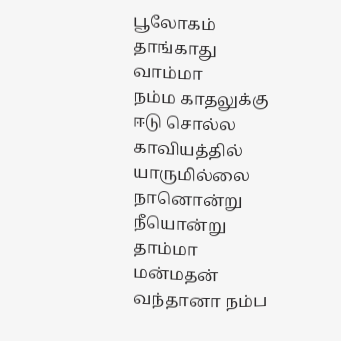பூலோகம் தாங்காது வாம்மா
நம்ம காதலுக்கு ஈடு சொல்ல காவியத்தில் யாருமில்லை நானொன்று நீயொன்று தாம்மா
மன்மதன் வந்தானா நம்ப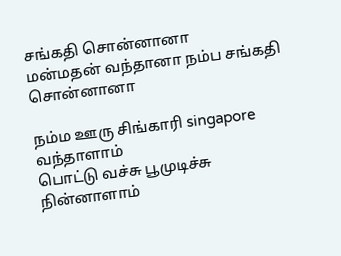சங்கதி சொன்னானா
மன்மதன் வந்தானா நம்ப சங்கதி சொன்னானா

நம்ம ஊரு சிங்காரி singapore வந்தாளாம்
பொட்டு வச்சு பூமுடிச்சு நின்னாளாம்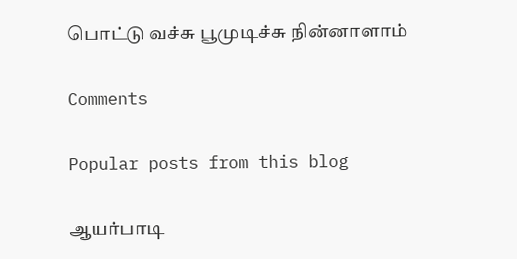பொட்டு வச்சு பூமுடிச்சு நின்னாளாம்

Comments

Popular posts from this blog

ஆயர்பாடி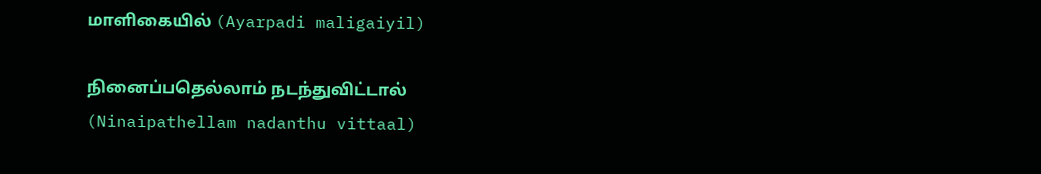மாளிகையில் (Ayarpadi maligaiyil)

நினைப்பதெல்லாம் நடந்துவிட்டால் (Ninaipathellam nadanthu vittaal)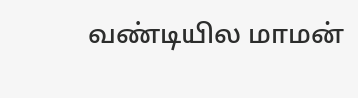வண்டியில மாமன்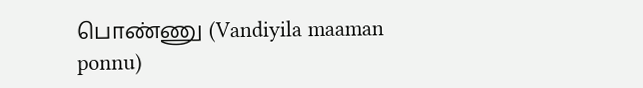பொண்ணு (Vandiyila maaman ponnu)